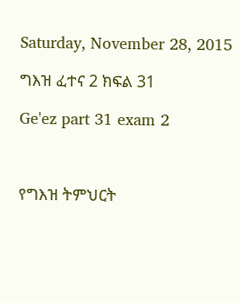Saturday, November 28, 2015

ግእዝ ፈተና 2 ክፍል 31

Ge'ez part 31 exam 2



የግእዝ ትምህርት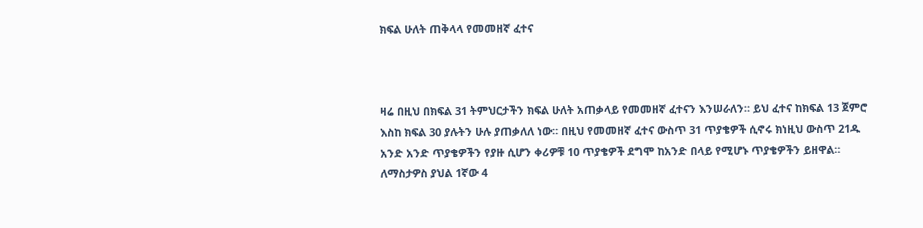ክፍል ሁለት ጠቅላላ የመመዘኛ ፈተና



ዛሬ በዚህ በክፍል 31 ትምህርታችን ክፍል ሁለት አጠቃላይ የመመዘኛ ፈተናን እንሠራለን። ይህ ፈተና ከክፍል 13 ጀምሮ እስከ ክፍል 30 ያሉትን ሁሉ ያጠቃለለ ነው። በዚህ የመመዘኛ ፈተና ውስጥ 31 ጥያቄዎች ሲኖሩ ክነዚህ ውስጥ 21ዱ አንድ አንድ ጥያቄዎችን የያዙ ሲሆን ቀሪዎቹ 10 ጥያቄዎች ደግሞ ከአንድ በላይ የሚሆኑ ጥያቄዎችን ይዘዋል። ለማስታዎስ ያህል 1ኛው 4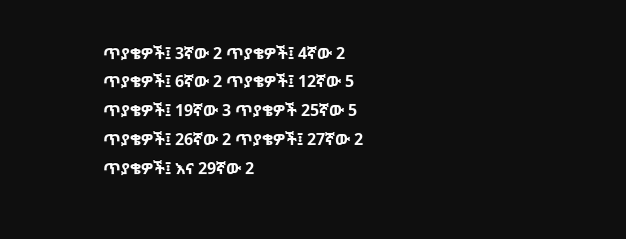ጥያቄዎች፤ 3ኛው 2 ጥያቄዎች፤ 4ኛው 2 ጥያቄዎች፤ 6ኛው 2 ጥያቄዎች፤ 12ኛው 5 ጥያቄዎች፤ 19ኛው 3 ጥያቄዎች 25ኛው 5 ጥያቄዎች፤ 26ኛው 2 ጥያቄዎች፤ 27ኛው 2 ጥያቄዎች፤ እና 29ኛው 2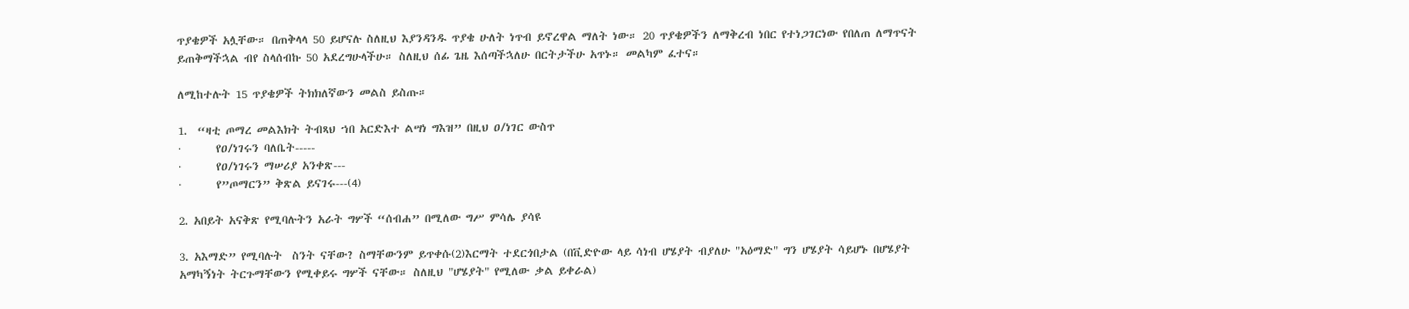ጥያቄዎች አሏቸው። በጠቅላላ 50 ይሆናሉ ስለዚህ እያንዳንዱ ጥያቄ ሁለት ነጥብ ይኖረዋል ማለት ነው። 20 ጥያቄዎችን ለማቅረብ ነበር የተነጋገርነው የበለጠ ለማጥናት ይጠቅማችኋል ብየ ስላሰብኩ 50 አደረግሁላችሁ። ስለዚህ ሰፊ ጌዜ እሰጣችኋለሁ በርትታችሁ አጥኑ። መልካም ፈተና።

ለሚከተሉት 15 ጥያቄዎች ትክክለኛውን መልስ ይስጡ።

1.  “ዛቲ ጦማረ መልእክት ትብጻህ ኀበ አርድእተ ልሣነ ግእዝ” በዚህ ዐ/ነገር ውስጥ
·       የዐ/ነገሩን ባለቤት-----
·       የዐ/ነገሩን ማሠሪያ አንቀጽ---
·       የ”ጦማርን” ቅጽል ይናገሩ---(4)

2. አበይት አናቅጽ የሚባሉትን አራት ግሦች “ሰብሐ” በሚለው ግሥ ምሳሌ ያሳዩ

3. አእማድ” የሚባሉት  ስንት ናቸው? ስማቸውንም ይጥቀሱ(2)እርማት ተደርጎበታል (በቪድዮው ላይ ሳነብ ሆሄያት ብያለሁ "አዕማድ" ግን ሆሄያት ሳይሆኑ በሆሄያት አማካኝነት ትርጉማቸውን የሚቀይሩ ግሦች ናቸው። ስለዚህ "ሆሄያት" የሚለው ቃል ይቀራል)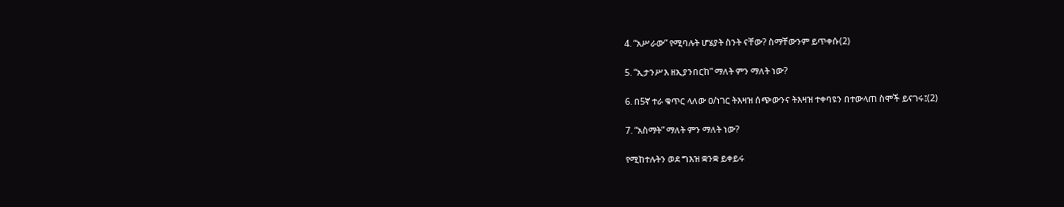4. “አሥራው” የሚባሉት ሆሄያት ስንት ናቸው? ስማቸውንም ይጥቀሱ(2)

5. “ኢታንሥእ ዘኢያንበርከ” ማለት ምን ማለት ነው?

6. በ5ኛ ተራ ቁጥር ላለው ዐ/ነገር ትእዛዝ ሰጭውንና ትእዛዝ ተቀባዩን በተውላጠ ስሞች ይናገሩ፤(2)

7. “አስማት” ማለት ምን ማለት ነው?

የሚከተሉትን ወደ ግእዝ ቋንቋ ይቀይሩ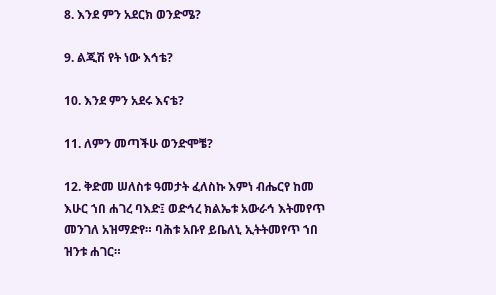8. እንደ ምን አደርክ ወንድሜ?

9. ልጂሽ የት ነው እኅቴ?

10. እንደ ምን አደሩ እናቴ?

11. ለምን መጣችሁ ወንድሞቼ?

12. ቅድመ ሠለስቱ ዓመታት ፈለስኩ እምነ ብሔርየ ከመ እሁር ኀበ ሐገረ ባእድ፤ ወድኅረ ክልኤቱ አውራኅ እትመየጥ መንገለ አዝማድየ። ባሕቱ አቡየ ይቤለኒ ኢትትመየጥ ኀበ ዝንቱ ሐገር።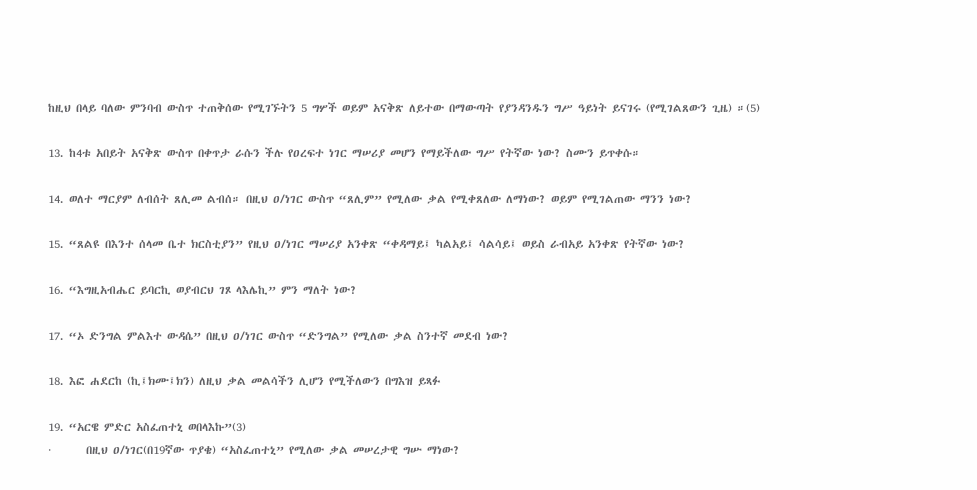ከዚህ በላይ ባለው ምንባብ ውስጥ ተጠቅሰው የሚገኙትን 5 ግሦች ወይም አናቅጽ ለይተው በማውጣት የያንዳንዱን ግሥ ዓይነት ይናገሩ (የሚገልጸውን ጊዜ) ።(5)

13. ከ4ቱ አበይት አናቅጽ ውስጥ በቀጥታ ራሱን ችሉ የዐረፍተ ነገር ማሠሪያ መሆን የማይችለው ግሥ የትኛው ነው? ስሙን ይጥቀሱ።

14. ወለተ ማርያም ለብሰት ጸሊመ ልብሰ። በዚህ ዐ/ነገር ውስጥ “ጸሊም” የሚለው ቃል የሚቀጸለው ለማነው? ወይም የሚገልጠው ማንን ነው?

15. “ጸልዩ በእንተ ሰላመ ቤተ ክርስቲያን” የዚህ ዐ/ነገር ማሠሪያ አንቀጽ “ቀዳማይ፤ ካልአይ፤ ሳልሳይ፤ ወይስ ራብአይ አንቀጽ የትኛው ነው?

16. “እግዚአብሔር ይባርኪ ወያብርህ ገጾ ላእሌኪ” ምን ማለት ነው?

17. “ኦ ድንግል ምልእተ ውዳሴ” በዚህ ዐ/ነገር ውስጥ “ድንግል” የሚለው ቃል ስንተኛ መደብ ነው?

18. እፎ ሐደርከ (ኪ፤ክሙ፤ክን) ለዚህ ቃል መልሳችን ሊሆን የሚችለውን በግእዝ ይጻፉ

19. “አርዌ ምድር አስፈጠተኒ ወበላእኩ”(3)
·       በዚህ ዐ/ነገር(በ19ኛው ጥያቄ) “አስፈጠተኒ” የሚለው ቃል መሠረታዊ ግሡ ማነው?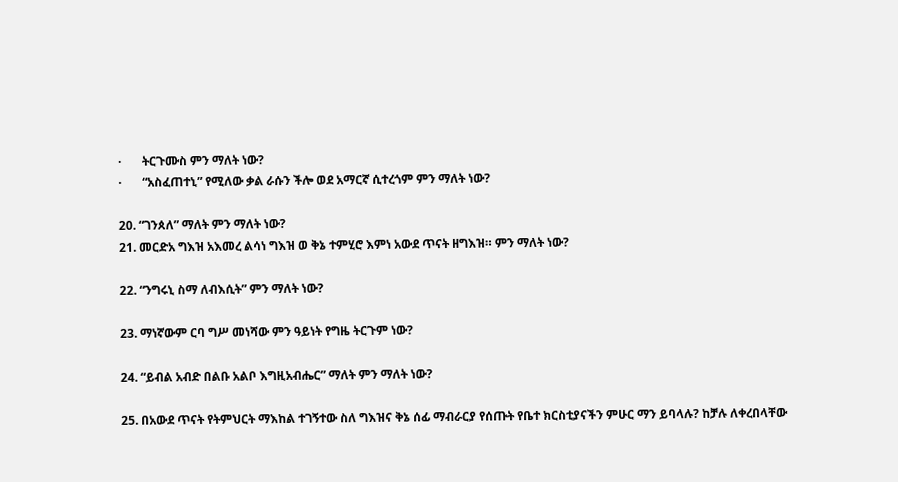·       ትርጉሙስ ምን ማለት ነው?
·       “አስፈጠተኒ” የሚለው ቃል ራሱን ችሎ ወደ አማርኛ ሲተረጎም ምን ማለት ነው?

20. “ገንጰለ” ማለት ምን ማለት ነው?
21. መርድአ ግእዝ አእመረ ልሳነ ግእዝ ወ ቅኔ ተምሂሮ እምነ አውደ ጥናት ዘግእዝ። ምን ማለት ነው?

22. “ንግሩኒ ስማ ለብእሲት” ምን ማለት ነው?

23. ማነኛውም ርባ ግሥ መነሻው ምን ዓይነት የግዜ ትርጉም ነው?

24. “ይብል አብድ በልቡ አልቦ እግዚአብሔር” ማለት ምን ማለት ነው?

25. በአውደ ጥናት የትምህርት ማእከል ተገኝተው ስለ ግእዝና ቅኔ ሰፊ ማብራርያ የሰጡት የቤተ ክርስቲያናችን ምሁር ማን ይባላሉ? ከቻሉ ለቀረበላቸው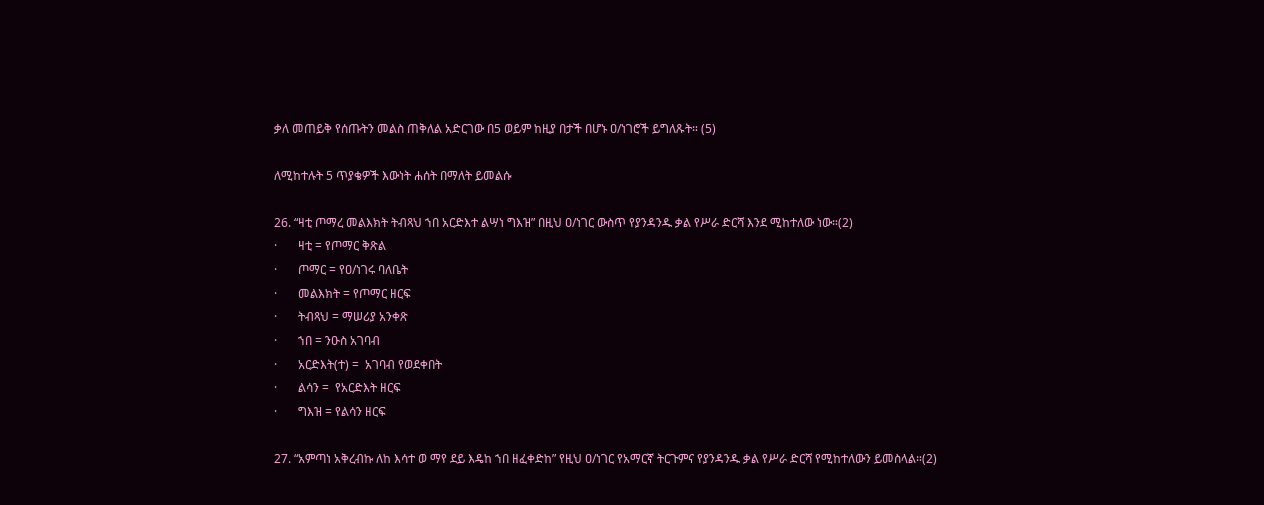ቃለ መጠይቅ የሰጡትን መልስ ጠቅለል አድርገው በ5 ወይም ከዚያ በታች በሆኑ ዐ/ነገሮች ይግለጹት። (5)

ለሚከተሉት 5 ጥያቄዎች እውነት ሐሰት በማለት ይመልሱ

26. “ዛቲ ጦማረ መልእክት ትብጻህ ኀበ አርድእተ ልሣነ ግእዝ” በዚህ ዐ/ነገር ውስጥ የያንዳንዱ ቃል የሥራ ድርሻ እንደ ሚከተለው ነው።(2)
·       ዛቲ = የጦማር ቅጽል
·       ጦማር = የዐ/ነገሩ ባለቤት
·       መልእክት = የጦማር ዘርፍ
·       ትብጻህ = ማሠሪያ አንቀጽ
·       ኀበ = ንዑስ አገባብ
·       አርድእት(ተ) =  አገባብ የወደቀበት
·       ልሳን =  የአርድእት ዘርፍ
·       ግእዝ = የልሳን ዘርፍ

27. “አምጣነ አቅረብኩ ለከ እሳተ ወ ማየ ደይ እዴከ ኀበ ዘፈቀድከ” የዚህ ዐ/ነገር የአማርኛ ትርጉምና የያንዳንዱ ቃል የሥራ ድርሻ የሚከተለውን ይመስላል።(2)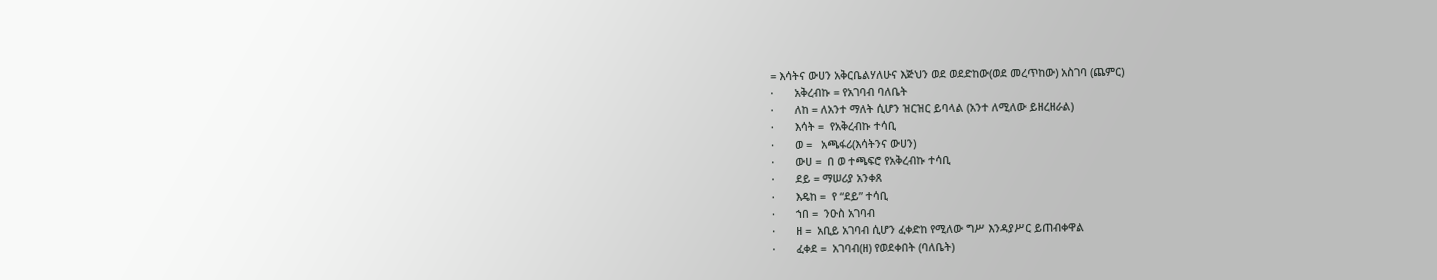= እሳትና ውሀን አቅርቤልሃለሁና እጅህን ወደ ወደድከው(ወደ መረጥከው) አስገባ (ጨምር)
·       አቅረብኩ = የአገባብ ባለቤት
·       ለከ = ለአንተ ማለት ሲሆን ዝርዝር ይባላል (አንተ ለሚለው ይዘረዘራል)
·       እሳት =  የአቅረብኩ ተሳቢ
·       ወ =   አጫፋሪ(እሳትንና ውሀን)
·       ውሀ =  በ ወ ተጫፍሮ የአቅረብኩ ተሳቢ
·       ደይ = ማሠሪያ አንቀጸ
·       እዴከ =  የ “ደይ” ተሳቢ
·       ኀበ =  ንዑስ አገባብ
·       ዘ =  አቢይ አገባብ ሲሆን ፈቀድከ የሚለው ግሥ እንዳያሥር ይጠብቀዋል
·       ፈቀደ =  አገባብ(ዘ) የወደቀበት (ባለቤት)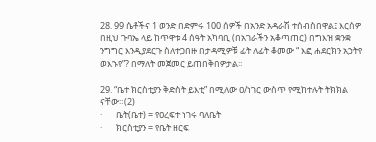28. 99 ሴቶችና 1 ወንድ በድምሩ 100 ሰዎች በአንድ አዳራሽ ተሰብስበዋል፤ እርሰዎ በዚህ ጉባኤ ላይ ከጥዋቱ 4 ሰዓት አካባቢ (በአገራችን አቆጣጠር) በግእዝ ቋንቋ ንግግር እንዲያደርጉ ስለተጋበዙ በታዳሚዎቹ ፊት ለፊት ቆመው “ እፎ ሐደርክን አኃትየ ወእኁየ”? በማለት መጀመር ይጠበቅበዎታል።

29. “ቤተ ክርስቲያን ቅድስት ይእቲ” በሚለው ዐ/ነገር ውስጥ የሚከተሉት ትክክል ናቸው።(2)
·       ቤት(ቤተ) = የዐረፍተ ነገሩ ባለቤት
·       ክርስቲያን = የቤት ዘርፍ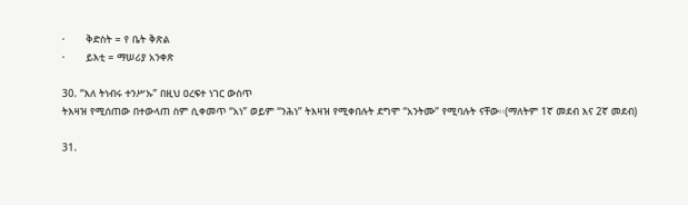·       ቅድስት = የ ቤት ቅጽል
·       ይእቲ = ማሠሪያ አንቀጽ

30. “እለ ትነብሩ ተንሥኡ” በዚህ ዐረፍተ ነገር ውስጥ
ትእዛዝ የሚሰጠው በተውላጠ ስም ሲቀመጥ “አነ” ወይም “ንሕነ” ትእዛዝ የሚቀበሉት ደግሞ “አንትሙ” የሚባሉት ናቸው፡፡(ማለትም 1ኛ መደብ እና 2ኛ መደብ)

31.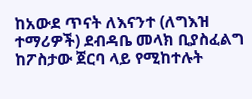ከአውደ ጥናት ለእናንተ (ለግእዝ ተማሪዎች) ደብዳቤ መላክ ቢያስፈልግ ከፖስታው ጀርባ ላይ የሚከተሉት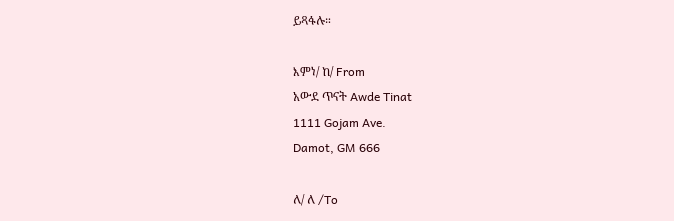ይጻፋሉ።

እምነ/ ከ/ From
አውደ ጥናት Awde Tinat
1111 Gojam Ave.
Damot, GM 666

ለ/ ለ /To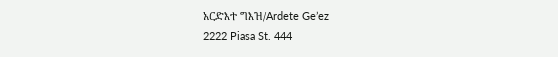አርድእተ ግእዝ/Ardete Ge’ez
2222 Piasa St. 444